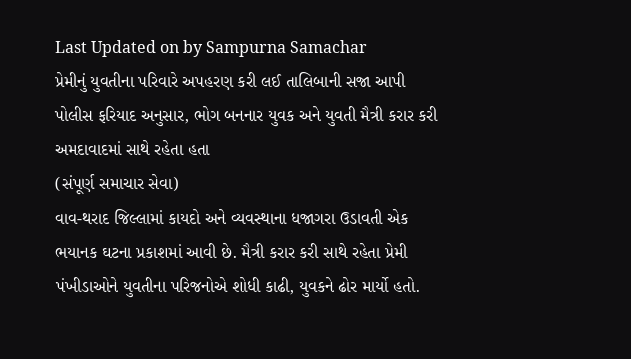Last Updated on by Sampurna Samachar
પ્રેમીનું યુવતીના પરિવારે અપહરણ કરી લઈ તાલિબાની સજા આપી
પોલીસ ફરિયાદ અનુસાર, ભોગ બનનાર યુવક અને યુવતી મૈત્રી કરાર કરી અમદાવાદમાં સાથે રહેતા હતા
(સંપૂર્ણ સમાચાર સેવા)
વાવ-થરાદ જિલ્લામાં કાયદો અને વ્યવસ્થાના ધજાગરા ઉડાવતી એક ભયાનક ઘટના પ્રકાશમાં આવી છે. મૈત્રી કરાર કરી સાથે રહેતા પ્રેમી પંખીડાઓને યુવતીના પરિજનોએ શોધી કાઢી, યુવકને ઢોર માર્યો હતો.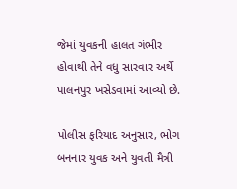જેમાં યુવકની હાલત ગંભીર હોવાથી તેને વધુ સારવાર અર્થે પાલનપુર ખસેડવામાં આવ્યો છે.

પોલીસ ફરિયાદ અનુસાર, ભોગ બનનાર યુવક અને યુવતી મૈત્રી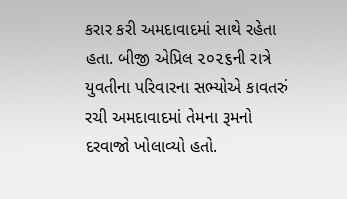કરાર કરી અમદાવાદમાં સાથે રહેતા હતા. બીજી એપ્રિલ ૨૦૨૬ની રાત્રે યુવતીના પરિવારના સભ્યોએ કાવતરું રચી અમદાવાદમાં તેમના રૂમનો દરવાજો ખોલાવ્યો હતો.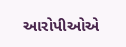આરોપીઓએ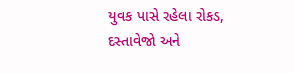યુવક પાસે રહેલા રોકડ, દસ્તાવેજો અને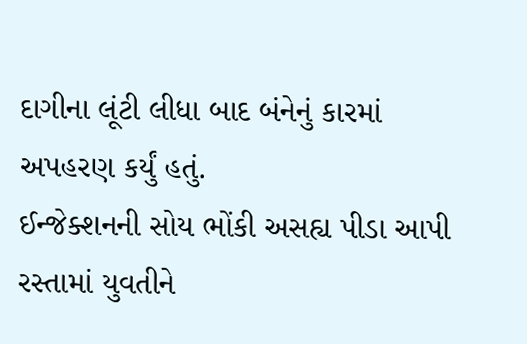દાગીના લૂંટી લીધા બાદ બંનેનું કારમાં અપહરણ કર્યું હતું.
ઈન્જેક્શનની સોય ભોંકી અસહ્ય પીડા આપી
રસ્તામાં યુવતીને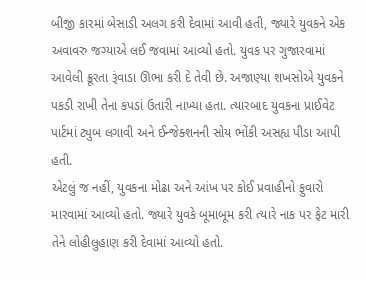બીજી કારમાં બેસાડી અલગ કરી દેવામાં આવી હતી, જ્યારે યુવકને એક અવાવરુ જગ્યાએ લઈ જવામાં આવ્યો હતો. યુવક પર ગુજારવામાં આવેલી ક્રૂરતા રૂંવાડા ઊભા કરી દે તેવી છે. અજાણ્યા શખસોએ યુવકને પકડી રાખી તેના કપડાં ઉતારી નાખ્યા હતા. ત્યારબાદ યુવકના પ્રાઈવેટ પાર્ટમાં ટ્યુબ લગાવી અને ઈન્જેક્શનની સોય ભોંકી અસહ્ય પીડા આપી હતી.
એટલું જ નહીં, યુવકના મોઢા અને આંખ પર કોઈ પ્રવાહીનો ફુવારો મારવામાં આવ્યો હતો. જ્યારે યુવકે બૂમાબૂમ કરી ત્યારે નાક પર ફેટ મારી તેને લોહીલુહાણ કરી દેવામાં આવ્યો હતો.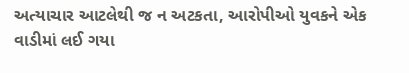અત્યાચાર આટલેથી જ ન અટકતા, આરોપીઓ યુવકને એક વાડીમાં લઈ ગયા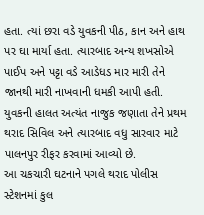હતા. ત્યાં છરા વડે યુવકની પીઠ, કાન અને હાથ પર ઘા માર્યા હતા. ત્યારબાદ અન્ય શખસોએ પાઈપ અને પટ્ટા વડે આડેધડ માર મારી તેને જાનથી મારી નાખવાની ધમકી આપી હતી. યુવકની હાલત અત્યંત નાજુક જણાતા તેને પ્રથમ થરાદ સિવિલ અને ત્યારબાદ વધુ સારવાર માટે પાલનપુર રીફર કરવામાં આવ્યો છે.
આ ચકચારી ઘટનાને પગલે થરાદ પોલીસ સ્ટેશનમાં કુલ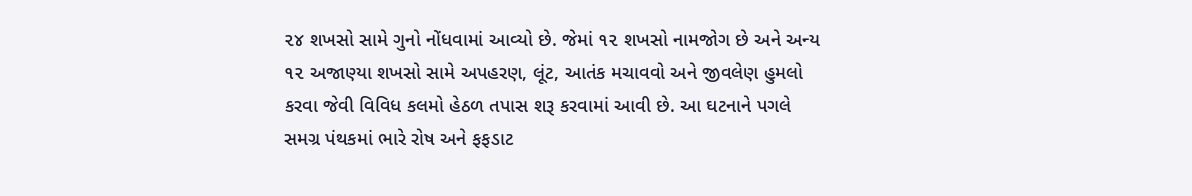૨૪ શખસો સામે ગુનો નોંધવામાં આવ્યો છે. જેમાં ૧૨ શખસો નામજોગ છે અને અન્ય ૧૨ અજાણ્યા શખસો સામે અપહરણ, લૂંટ, આતંક મચાવવો અને જીવલેણ હુમલો કરવા જેવી વિવિધ કલમો હેઠળ તપાસ શરૂ કરવામાં આવી છે. આ ઘટનાને પગલે સમગ્ર પંથકમાં ભારે રોષ અને ફફડાટ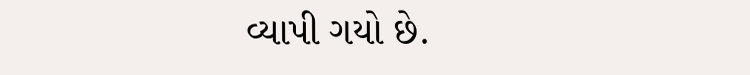વ્યાપી ગયો છે.